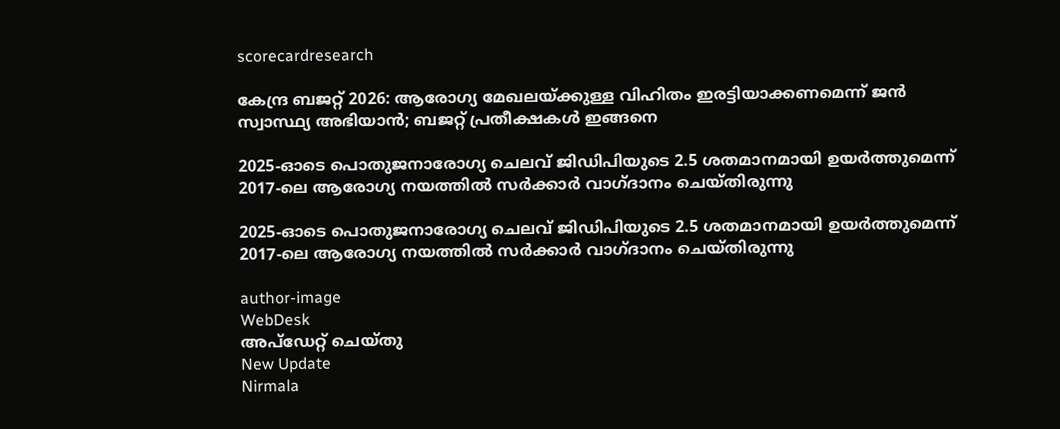scorecardresearch

കേന്ദ്ര ബജറ്റ് 2026: ആരോഗ്യ മേഖലയ്ക്കുള്ള വിഹിതം ഇരട്ടിയാക്കണമെന്ന് ജൻ സ്വാസ്ഥ്യ അഭിയാൻ; ബജറ്റ് പ്രതീക്ഷകൾ ഇങ്ങനെ

2025-ഓടെ പൊതുജനാരോഗ്യ ചെലവ് ജിഡിപിയുടെ 2.5 ശതമാനമായി ഉയർത്തുമെന്ന് 2017-ലെ ആരോഗ്യ നയത്തിൽ സർക്കാർ വാഗ്ദാനം ചെയ്തിരുന്നു

2025-ഓടെ പൊതുജനാരോഗ്യ ചെലവ് ജിഡിപിയുടെ 2.5 ശതമാനമായി ഉയർത്തുമെന്ന് 2017-ലെ ആരോഗ്യ നയത്തിൽ സർക്കാർ വാഗ്ദാനം ചെയ്തിരുന്നു

author-image
WebDesk
അപ്‌ഡേറ്റ് ചെയ്‌തു
New Update
Nirmala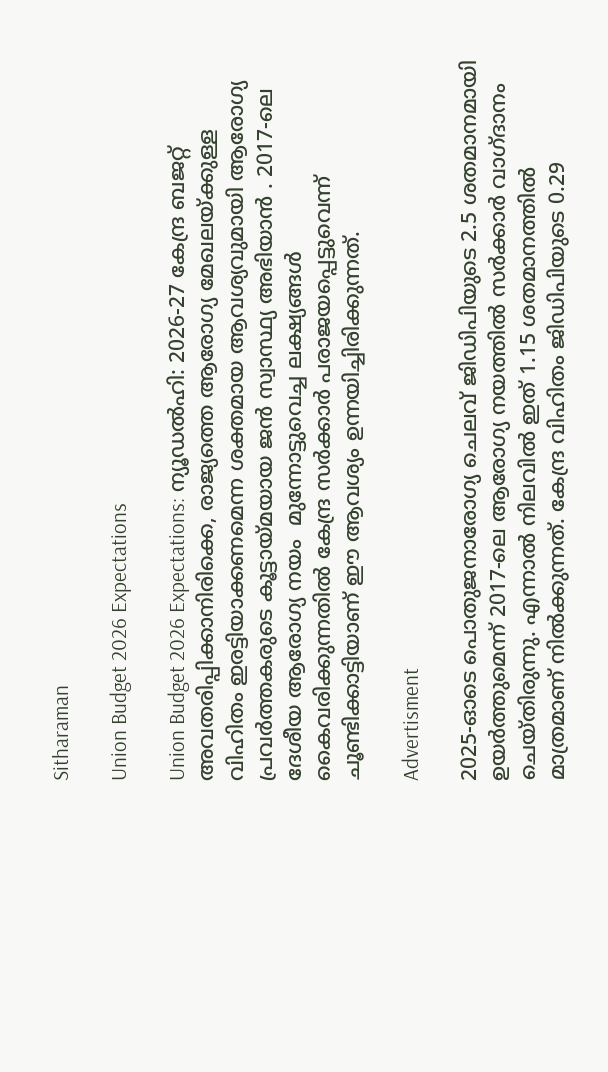Sitharaman

Union Budget 2026 Expectations

Union Budget 2026 Expectations: ന്യൂഡൽഹി: 2026-27 കേന്ദ്ര ബജറ്റ് അവതരിപ്പിക്കാനിരിക്കെ, രാജ്യത്തെ ആരോഗ്യ മേഖലയ്ക്കുള്ള വിഹിതം ഇരട്ടിയാക്കണമെന്ന ശക്തമായ ആവശ്യവുമായി ആരോഗ്യ പ്രവർത്തകരുടെ കൂട്ടായ്മയായ ജൻ സ്വാസ്ഥ്യ അഭിയാൻ . 2017-ലെ ദേശീയ ആരോഗ്യ നയം  മുന്നോട്ടുവെച്ച ലക്ഷ്യങ്ങൾ കൈവരിക്കുന്നതിൽ കേന്ദ്ര സർക്കാർ പരാജയപ്പെട്ടുവെന്ന് ചൂണ്ടിക്കാട്ടിയാണ് ഈ ആവശ്യം ഉന്നയിച്ചിരിക്കുന്നത്.

Advertisment

2025-ഓടെ പൊതുജനാരോഗ്യ ചെലവ് ജിഡിപിയുടെ 2.5 ശതമാനമായി ഉയർത്തുമെന്ന് 2017-ലെ ആരോഗ്യ നയത്തിൽ സർക്കാർ വാഗ്ദാനം ചെയ്തിരുന്നു. എന്നാൽ നിലവിൽ ഇത് 1.15 ശതമാനത്തിൽ മാത്രമാണ് നിൽക്കുന്നത്. കേന്ദ്ര വിഹിതം ജിഡിപിയുടെ 0.29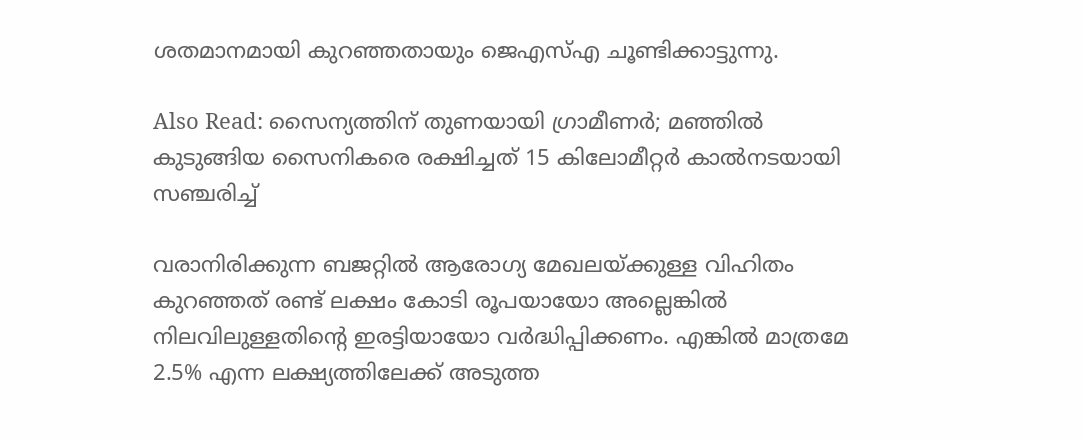ശതമാനമായി കുറഞ്ഞതായും ജെഎസ്എ ചൂണ്ടിക്കാട്ടുന്നു.

Also Read: സൈന്യത്തിന് തുണയായി ഗ്രാമീണർ; മഞ്ഞിൽ കുടുങ്ങിയ സൈനികരെ രക്ഷിച്ചത് 15 കിലോമീറ്റർ കാൽനടയായി സഞ്ചരിച്ച്

വരാനിരിക്കുന്ന ബജറ്റിൽ ആരോഗ്യ മേഖലയ്ക്കുള്ള വിഹിതം കുറഞ്ഞത് രണ്ട് ലക്ഷം കോടി രൂപയായോ അല്ലെങ്കിൽ നിലവിലുള്ളതിന്റെ ഇരട്ടിയായോ വർദ്ധിപ്പിക്കണം. എങ്കിൽ മാത്രമേ 2.5% എന്ന ലക്ഷ്യത്തിലേക്ക് അടുത്ത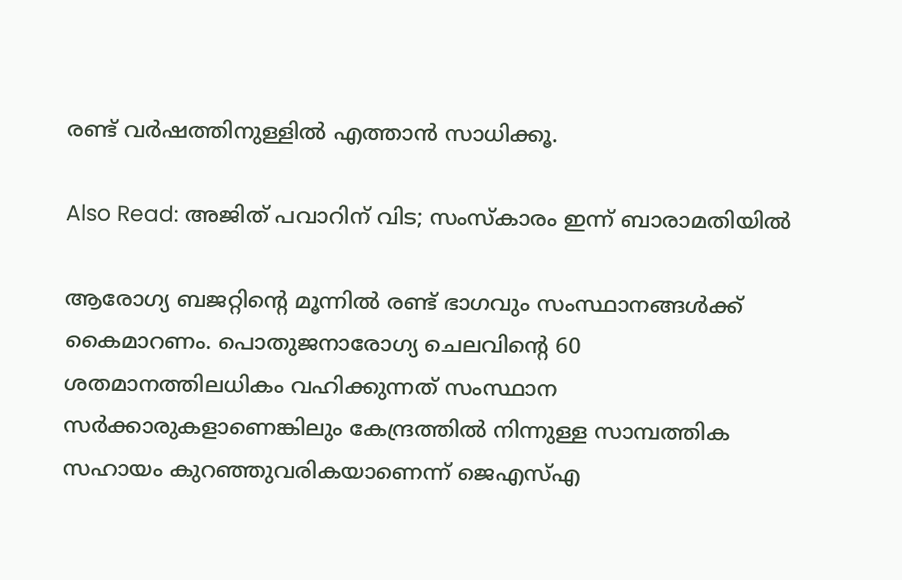രണ്ട് വർഷത്തിനുള്ളിൽ എത്താൻ സാധിക്കൂ.

Also Read: അജിത് പവാറിന് വിട; സംസ്കാരം ഇന്ന് ബാരാമതിയിൽ

ആരോഗ്യ ബജറ്റിന്റെ മൂന്നിൽ രണ്ട് ഭാഗവും സംസ്ഥാനങ്ങൾക്ക് കൈമാറണം. പൊതുജനാരോഗ്യ ചെലവിന്റെ 60 ശതമാനത്തിലധികം വഹിക്കുന്നത് സംസ്ഥാന സർക്കാരുകളാണെങ്കിലും കേന്ദ്രത്തിൽ നിന്നുള്ള സാമ്പത്തിക സഹായം കുറഞ്ഞുവരികയാണെന്ന് ജെഎസ്എ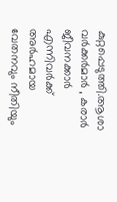കുറ്റപ്പെടുത്തി.ആശാ വർക്കർമാർ , കരാർ ജീവനക്കാർ എന്നിവർക്ക് അർഹമായ വേതനവും നീതിയും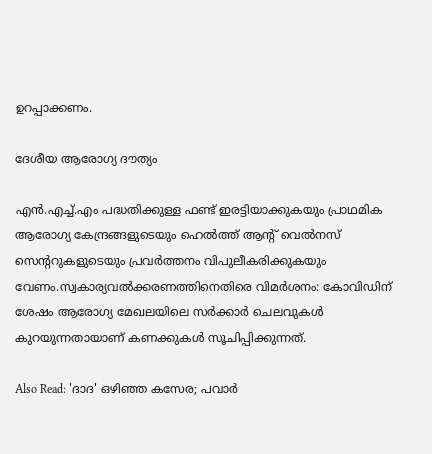ഉറപ്പാക്കണം.

ദേശീയ ആരോഗ്യ ദൗത്യം

എൻ.എച്ച്.എം പദ്ധതിക്കുള്ള ഫണ്ട് ഇരട്ടിയാക്കുകയും പ്രാഥമിക ആരോഗ്യ കേന്ദ്രങ്ങളുടെയും ഹെൽത്ത് ആന്റ് വെൽനസ് സെന്ററുകളുടെയും പ്രവർത്തനം വിപുലീകരിക്കുകയും വേണം.സ്വകാര്യവൽക്കരണത്തിനെതിരെ വിമർശനം: കോവിഡിന് ശേഷം ആരോഗ്യ മേഖലയിലെ സർക്കാർ ചെലവുകൾ കുറയുന്നതായാണ് കണക്കുകൾ സൂചിപ്പിക്കുന്നത്.

Also Read: 'ദാദ' ഒഴിഞ്ഞ കസേര; പവാർ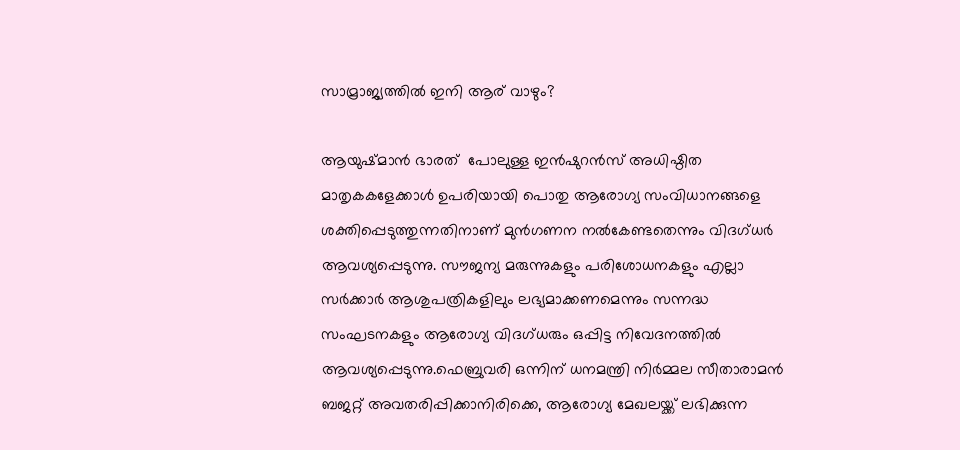സാമ്രാജ്യത്തിൽ ഇനി ആര് വാഴും?

ആയുഷ്മാൻ ഭാരത്  പോലുള്ള ഇൻഷുറൻസ് അധിഷ്ഠിത മാതൃകകളേക്കാൾ ഉപരിയായി പൊതു ആരോഗ്യ സംവിധാനങ്ങളെ ശക്തിപ്പെടുത്തുന്നതിനാണ് മുൻഗണന നൽകേണ്ടതെന്നും വിദഗ്ധർ ആവശ്യപ്പെടുന്നു. സൗജന്യ മരുന്നുകളും പരിശോധനകളും എല്ലാ സർക്കാർ ആശുപത്രികളിലും ലഭ്യമാക്കണമെന്നും സന്നദ്ധ സംഘടനകളും ആരോഗ്യ വിദഗ്ധരും ഒപ്പിട്ട നിവേദനത്തിൽ ആവശ്യപ്പെടുന്നു.ഫെബ്രുവരി ഒന്നിന് ധനമന്ത്രി നിർമ്മല സീതാരാമൻ ബജറ്റ് അവതരിപ്പിക്കാനിരിക്കെ, ആരോഗ്യ മേഖലയ്ക്ക് ലഭിക്കുന്ന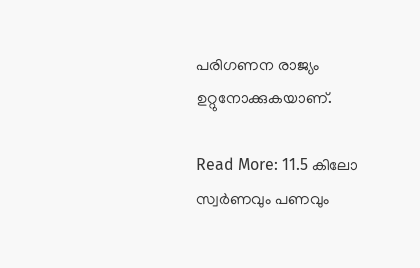പരിഗണന രാജ്യം ഉറ്റുനോക്കുകയാണ്.

Read More: 11.5 കിലോ സ്വർണവും പണവും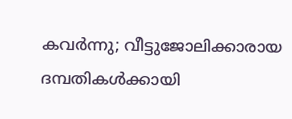കവർന്നു; വീട്ടുജോലിക്കാരായ ദമ്പതികൾക്കായി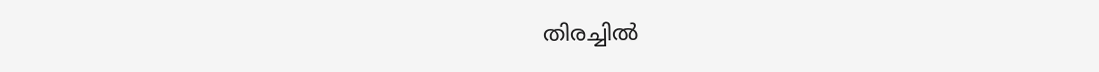തിരച്ചിൽ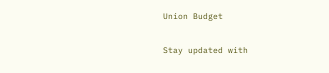Union Budget

Stay updated with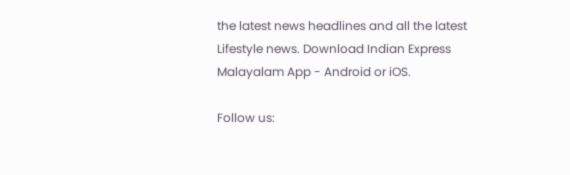the latest news headlines and all the latest Lifestyle news. Download Indian Express Malayalam App - Android or iOS.

Follow us: